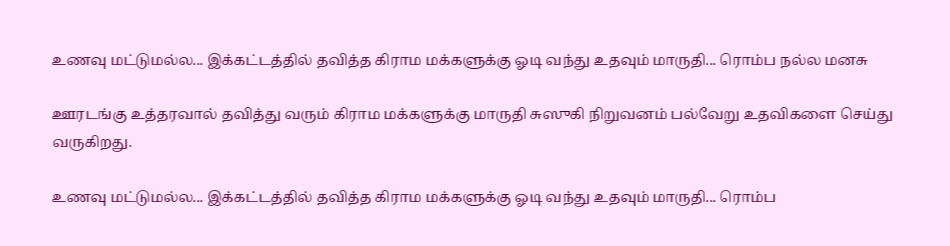உணவு மட்டுமல்ல... இக்கட்டத்தில் தவித்த கிராம மக்களுக்கு ஓடி வந்து உதவும் மாருதி... ரொம்ப நல்ல மனசு

ஊரடங்கு உத்தரவால் தவித்து வரும் கிராம மக்களுக்கு மாருதி சுஸுகி நிறுவனம் பல்வேறு உதவிகளை செய்து வருகிறது.

உணவு மட்டுமல்ல... இக்கட்டத்தில் தவித்த கிராம மக்களுக்கு ஓடி வந்து உதவும் மாருதி... ரொம்ப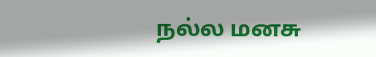நல்ல மனசு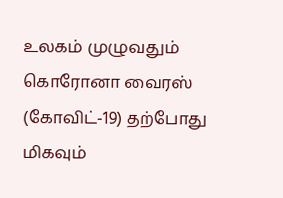உலகம் முழுவதும் கொரோனா வைரஸ் (கோவிட்-19) தற்போது மிகவும்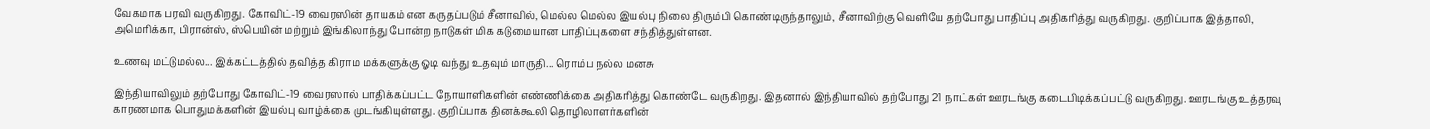வேகமாக பரவி வருகிறது. கோவிட்-19 வைரஸின் தாயகம் என கருதப்படும் சீனாவில், மெல்ல மெல்ல இயல்பு நிலை திரும்பி கொண்டிருந்தாலும், சீனாவிற்கு வெளியே தற்போது பாதிப்பு அதிகரித்து வருகிறது. குறிப்பாக இத்தாலி, அமெரிக்கா, பிரான்ஸ், ஸ்பெயின் மற்றும் இங்கிலாந்து போன்ற நாடுகள் மிக கடுமையான பாதிப்புகளை சந்தித்துள்ளன.

உணவு மட்டுமல்ல... இக்கட்டத்தில் தவித்த கிராம மக்களுக்கு ஓடி வந்து உதவும் மாருதி... ரொம்ப நல்ல மனசு

இந்தியாவிலும் தற்போது கோவிட்-19 வைரஸால் பாதிக்கப்பட்ட நோயாளிகளின் எண்ணிக்கை அதிகரித்து கொண்டே வருகிறது. இதனால் இந்தியாவில் தற்போது 21 நாட்கள் ஊரடங்கு கடைபிடிக்கப்பட்டு வருகிறது. ஊரடங்கு உத்தரவு காரணமாக பொதுமக்களின் இயல்பு வாழ்க்கை முடங்கியுள்ளது. குறிப்பாக தினக்கூலி தொழிலாளர்களின்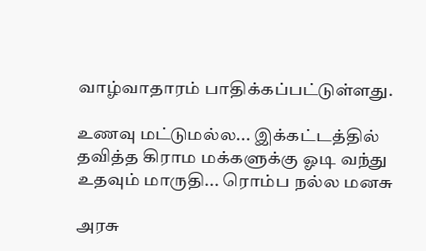வாழ்வாதாரம் பாதிக்கப்பட்டுள்ளது.

உணவு மட்டுமல்ல... இக்கட்டத்தில் தவித்த கிராம மக்களுக்கு ஓடி வந்து உதவும் மாருதி... ரொம்ப நல்ல மனசு

அரசு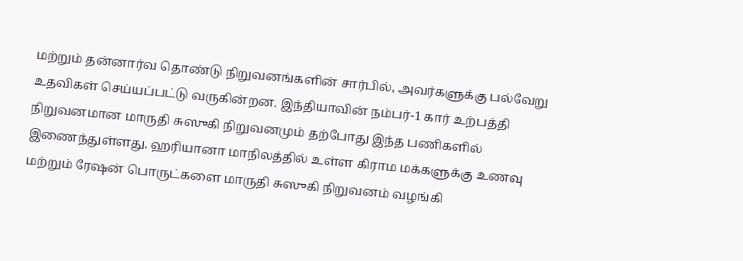மற்றும் தன்னார்வ தொண்டு நிறுவனங்களின் சார்பில், அவர்களுக்கு பல்வேறு உதவிகள் செய்யப்பட்டு வருகின்றன. இந்தியாவின் நம்பர்-1 கார் உற்பத்தி நிறுவனமான மாருதி சுஸுகி நிறுவனமும் தற்போது இந்த பணிகளில் இணைந்துள்ளது. ஹரியானா மாநிலத்தில் உள்ள கிராம மக்களுக்கு உணவு மற்றும் ரேஷன் பொருட்களை மாருதி சுஸுகி நிறுவனம் வழங்கி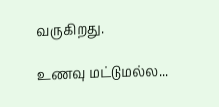வருகிறது.

உணவு மட்டுமல்ல...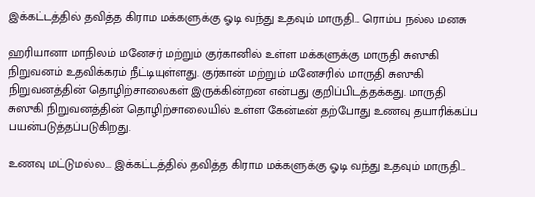இக்கட்டத்தில் தவித்த கிராம மக்களுக்கு ஓடி வந்து உதவும் மாருதி... ரொம்ப நல்ல மனசு

ஹரியானா மாநிலம் மனேசர் மற்றும் குர்கானில் உள்ள மக்களுக்கு மாருதி சுஸுகி நிறுவனம் உதவிக்கரம் நீட்டியுள்ளது. குர்கான் மற்றும் மனேசரில் மாருதி சுஸுகி நிறுவனத்தின் தொழிற்சாலைகள் இருக்கின்றன என்பது குறிப்பிடத்தக்கது. மாருதி சுஸுகி நிறுவனத்தின் தொழிற்சாலையில் உள்ள கேன்டீன் தற்போது உணவு தயாரிக்கப்ப பயன்படுத்தப்படுகிறது.

உணவு மட்டுமல்ல... இக்கட்டத்தில் தவித்த கிராம மக்களுக்கு ஓடி வந்து உதவும் மாருதி...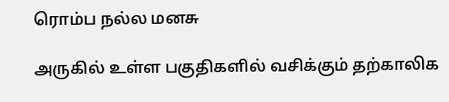ரொம்ப நல்ல மனசு

அருகில் உள்ள பகுதிகளில் வசிக்கும் தற்காலிக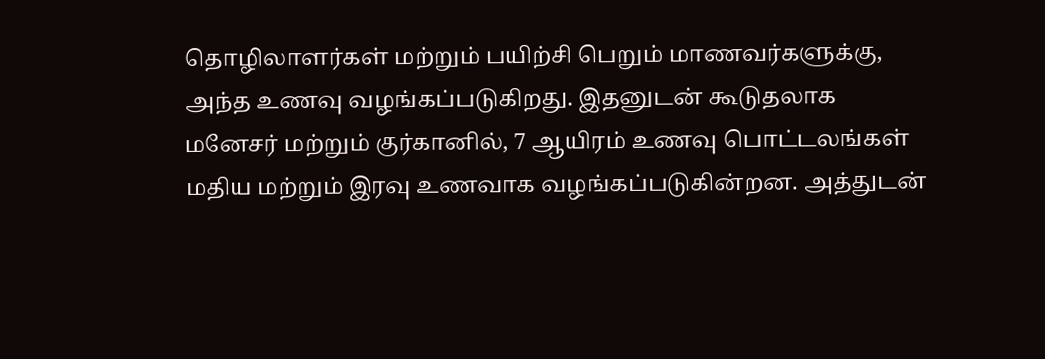தொழிலாளர்கள் மற்றும் பயிற்சி பெறும் மாணவர்களுக்கு, அந்த உணவு வழங்கப்படுகிறது. இதனுடன் கூடுதலாக மனேசர் மற்றும் குர்கானில், 7 ஆயிரம் உணவு பொட்டலங்கள் மதிய மற்றும் இரவு உணவாக வழங்கப்படுகின்றன. அத்துடன்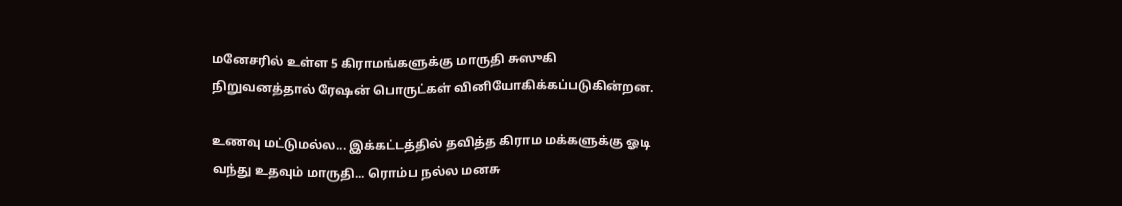மனேசரில் உள்ள 5 கிராமங்களுக்கு மாருதி சுஸுகி நிறுவனத்தால் ரேஷன் பொருட்கள் வினியோகிக்கப்படுகின்றன.

உணவு மட்டுமல்ல... இக்கட்டத்தில் தவித்த கிராம மக்களுக்கு ஓடி வந்து உதவும் மாருதி... ரொம்ப நல்ல மனசு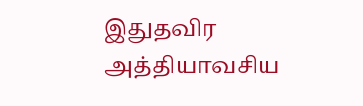இதுதவிர அத்தியாவசிய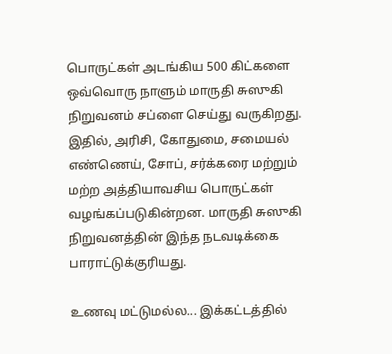பொருட்கள் அடங்கிய 500 கிட்களை ஒவ்வொரு நாளும் மாருதி சுஸுகி நிறுவனம் சப்ளை செய்து வருகிறது. இதில், அரிசி, கோதுமை, சமையல் எண்ணெய், சோப், சர்க்கரை மற்றும் மற்ற அத்தியாவசிய பொருட்கள் வழங்கப்படுகின்றன. மாருதி சுஸுகி நிறுவனத்தின் இந்த நடவடிக்கை பாராட்டுக்குரியது.

உணவு மட்டுமல்ல... இக்கட்டத்தில்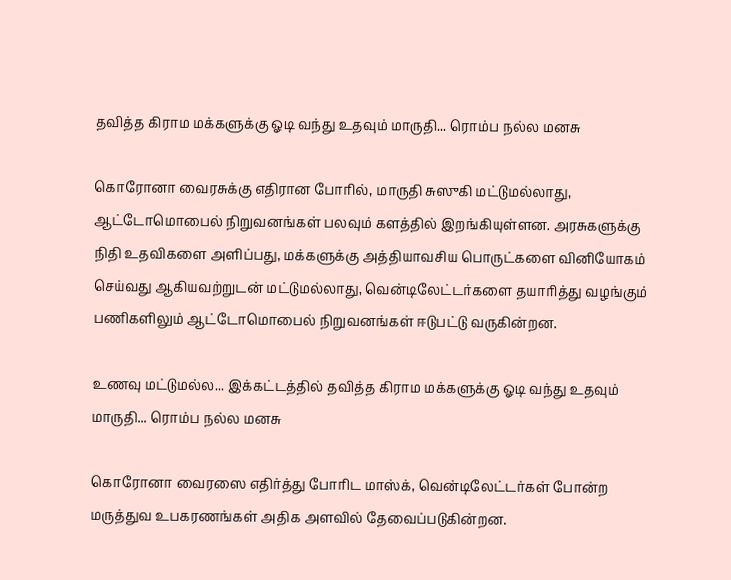தவித்த கிராம மக்களுக்கு ஓடி வந்து உதவும் மாருதி... ரொம்ப நல்ல மனசு

கொரோனா வைரசுக்கு எதிரான போரில், மாருதி சுஸுகி மட்டுமல்லாது, ஆட்டோமொபைல் நிறுவனங்கள் பலவும் களத்தில் இறங்கியுள்ளன. அரசுகளுக்கு நிதி உதவிகளை அளிப்பது, மக்களுக்கு அத்தியாவசிய பொருட்களை வினியோகம் செய்வது ஆகியவற்றுடன் மட்டுமல்லாது, வென்டிலேட்டர்களை தயாரித்து வழங்கும் பணிகளிலும் ஆட்டோமொபைல் நிறுவனங்கள் ஈடுபட்டு வருகின்றன.

உணவு மட்டுமல்ல... இக்கட்டத்தில் தவித்த கிராம மக்களுக்கு ஓடி வந்து உதவும் மாருதி... ரொம்ப நல்ல மனசு

கொரோனா வைரஸை எதிர்த்து போரிட மாஸ்க், வென்டிலேட்டர்கள் போன்ற மருத்துவ உபகரணங்கள் அதிக அளவில் தேவைப்படுகின்றன.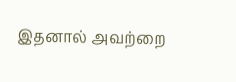இதனால் அவற்றை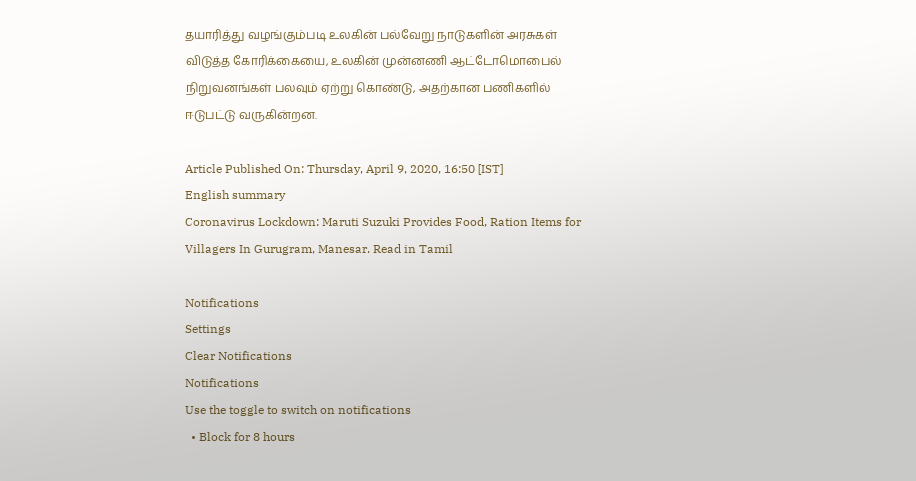தயாரித்து வழங்கும்படி உலகின் பல்வேறு நாடுகளின் அரசுகள் விடுத்த கோரிக்கையை, உலகின் முன்னணி ஆட்டோமொபைல் நிறுவனங்கள் பலவும் ஏற்று கொண்டு, அதற்கான பணிகளில் ஈடுபட்டு வருகின்றன.

Article Published On: Thursday, April 9, 2020, 16:50 [IST]
English summary
Coronavirus Lockdown: Maruti Suzuki Provides Food, Ration Items for Villagers In Gurugram, Manesar. Read in Tamil

Notifications
Settings
Clear Notifications
Notifications
Use the toggle to switch on notifications
  • Block for 8 hours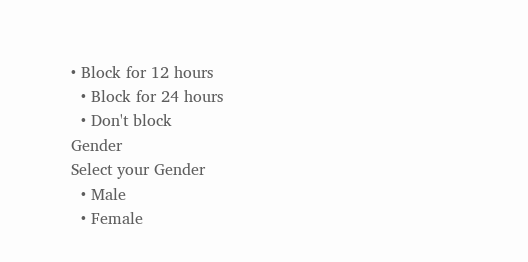• Block for 12 hours
  • Block for 24 hours
  • Don't block
Gender
Select your Gender
  • Male
  • Female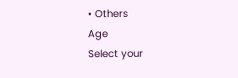• Others
Age
Select your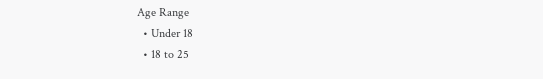Age Range
  • Under 18
  • 18 to 25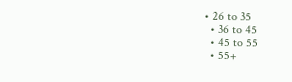• 26 to 35
  • 36 to 45
  • 45 to 55
  • 55+